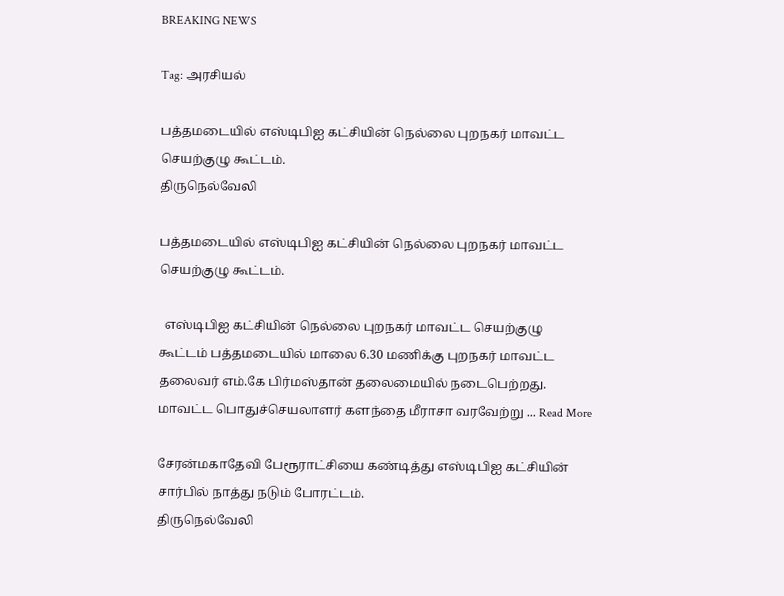BREAKING NEWS

Tag: அரசியல்

பத்தமடையில் எஸ்டிபிஐ கட்சியின் நெல்லை புறநகர் மாவட்ட செயற்குழு கூட்டம்.
திருநெல்வேலி

பத்தமடையில் எஸ்டிபிஐ கட்சியின் நெல்லை புறநகர் மாவட்ட செயற்குழு கூட்டம்.

  எஸ்டிபிஐ கட்சியின் நெல்லை புறநகர் மாவட்ட செயற்குழு கூட்டம் பத்தமடையில் மாலை 6.30 மணிக்கு புறநகர் மாவட்ட தலைவர் எம்.கே பிர்மஸ்தான் தலைமையில் நடைபெற்றது.   மாவட்ட பொதுச்செயலாளர் களந்தை மீராசா வரவேற்று ... Read More

சேரன்மகாதேவி பேரூராட்சியை கண்டித்து எஸ்டிபிஐ கட்சியின் சார்பில் நாத்து நடும் போரட்டம்.
திருநெல்வேலி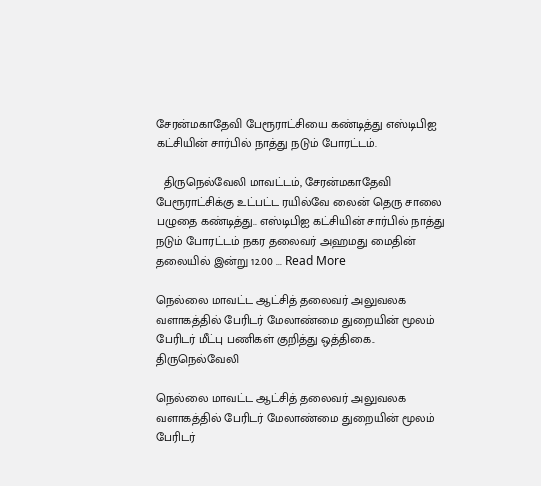சேரன்மகாதேவி பேரூராட்சியை கண்டித்து எஸ்டிபிஐ கட்சியின் சார்பில் நாத்து நடும் போரட்டம்.

  திருநெல்வேலி மாவட்டம், சேரன்மகாதேவி பேரூராட்சிக்கு உட்பட்ட ரயில்வே லைன் தெரு சாலை பழுதை கண்டித்து.. எஸ்டிபிஐ கட்சியின் சார்பில் நாத்து நடும் போரட்டம் நகர தலைவர் அஹமது மைதின் தலையில் இன்று 12.00 ... Read More

நெல்லை மாவட்ட ஆட்சித் தலைவர் அலுவலக வளாகத்தில் பேரிடர் மேலாண்மை துறையின் மூலம் பேரிடர் மீட்பு பணிகள் குறித்து ஒத்திகை..
திருநெல்வேலி

நெல்லை மாவட்ட ஆட்சித் தலைவர் அலுவலக வளாகத்தில் பேரிடர் மேலாண்மை துறையின் மூலம் பேரிடர்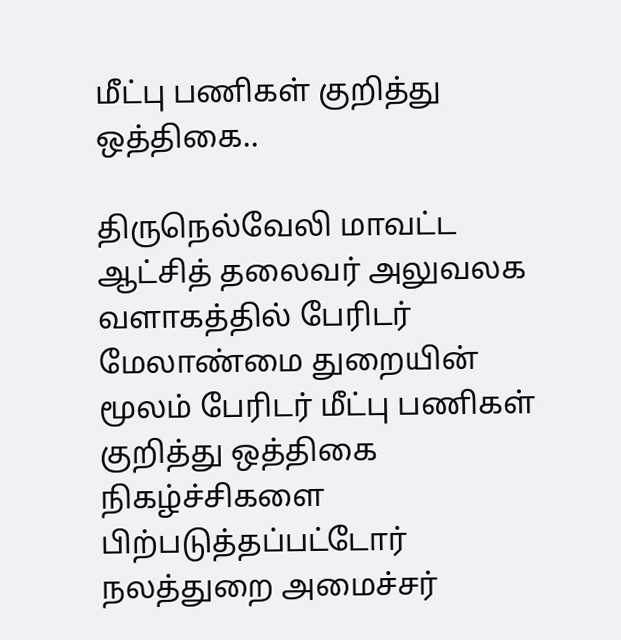மீட்பு பணிகள் குறித்து ஒத்திகை..

திருநெல்வேலி மாவட்ட ஆட்சித் தலைவர் அலுவலக வளாகத்தில் பேரிடர் மேலாண்மை துறையின் மூலம் பேரிடர் மீட்பு பணிகள் குறித்து ஒத்திகை நிகழ்ச்சிகளை பிற்படுத்தப்பட்டோர் நலத்துறை அமைச்சர்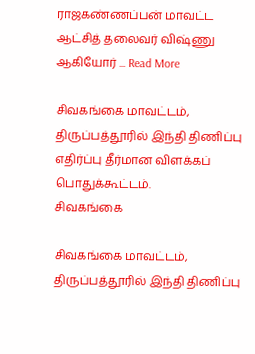ராஜகண்ணப்பன் மாவட்ட ஆட்சித் தலைவர் விஷ்ணு ஆகியோர் ... Read More

சிவகங்கை மாவட்டம், திருப்பத்தூரில் இந்தி திணிப்பு எதிர்ப்பு தீர்மான விளக்கப் பொதுக்கூட்டம்.
சிவகங்கை

சிவகங்கை மாவட்டம், திருப்பத்தூரில் இந்தி திணிப்பு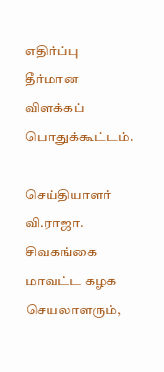எதிர்ப்பு தீர்மான விளக்கப் பொதுக்கூட்டம்.

செய்தியாளர் வி.ராஜா.   சிவகங்கை மாவட்ட கழக செயலாளரும்,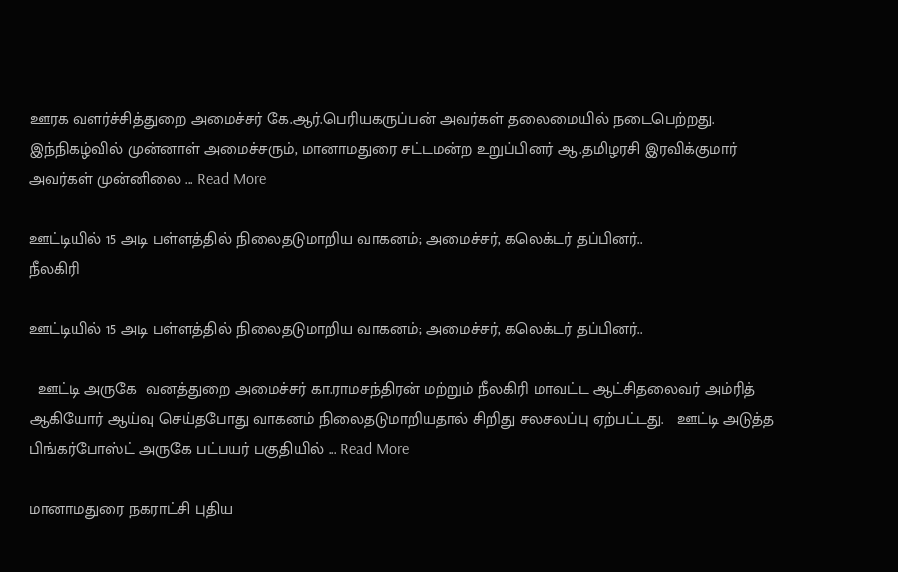ஊரக வளர்ச்சித்துறை அமைச்சர் கே.ஆர்.பெரியகருப்பன் அவர்கள் தலைமையில் நடைபெற்றது.    இந்நிகழ்வில் முன்னாள் அமைச்சரும், மானாமதுரை சட்டமன்ற உறுப்பினர் ஆ.தமிழரசி இரவிக்குமார் அவர்கள் முன்னிலை ... Read More

ஊட்டியில் 15 அடி பள்ளத்தில் நிலைதடுமாறிய வாகனம்; அமைச்சர், கலெக்டர் தப்பினர்..
நீலகிரி

ஊட்டியில் 15 அடி பள்ளத்தில் நிலைதடுமாறிய வாகனம்; அமைச்சர், கலெக்டர் தப்பினர்..

  ஊட்டி அருகே  வனத்துறை அமைச்சர் கா.ராமசந்திரன் மற்றும் நீலகிரி மாவட்ட ஆட்சிதலைவர் அம்ரித் ஆகியோர் ஆய்வு செய்தபோது வாகனம் நிலைதடுமாறியதால் சிறிது சலசலப்பு ஏற்பட்டது.   ஊட்டி அடுத்த பிங்கர்போஸ்ட் அருகே பட்பயர் பகுதியில் ... Read More

மானாமதுரை நகராட்சி புதிய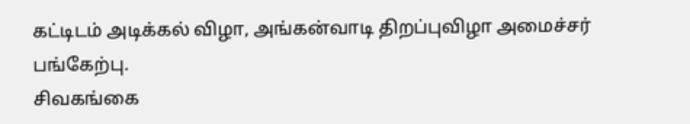கட்டிடம் அடிக்கல் விழா, அங்கன்வாடி திறப்புவிழா அமைச்சர் பங்கேற்பு.
சிவகங்கை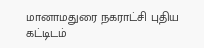மானாமதுரை நகராட்சி புதிய கட்டிடம்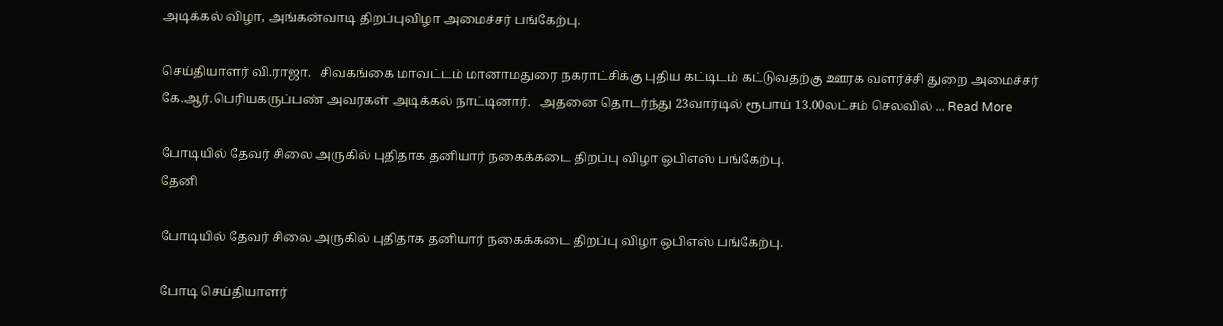அடிக்கல் விழா, அங்கன்வாடி திறப்புவிழா அமைச்சர் பங்கேற்பு.

செய்தியாளர் வி.ராஜா.   சிவகங்கை மாவட்டம் மானாமதுரை நகராட்சிக்கு புதிய கட்டிடம் கட்டுவதற்கு ஊரக வளர்ச்சி துறை அமைச்சர் கே.ஆர்.பெரியகருப்பண் அவரகள் அடிக்கல் நாட்டினார்.   அதனை தொடர்ந்து 23வார்டில் ரூபாய் 13.00லட்சம் செலவில் ... Read More

போடியில் தேவர் சிலை அருகில் புதிதாக தனியார் நகைக்கடை திறப்பு விழா ஒபிஎஸ் பங்கேற்பு.
தேனி

போடியில் தேவர் சிலை அருகில் புதிதாக தனியார் நகைக்கடை திறப்பு விழா ஒபிஎஸ் பங்கேற்பு.

போடி செய்தியாளர்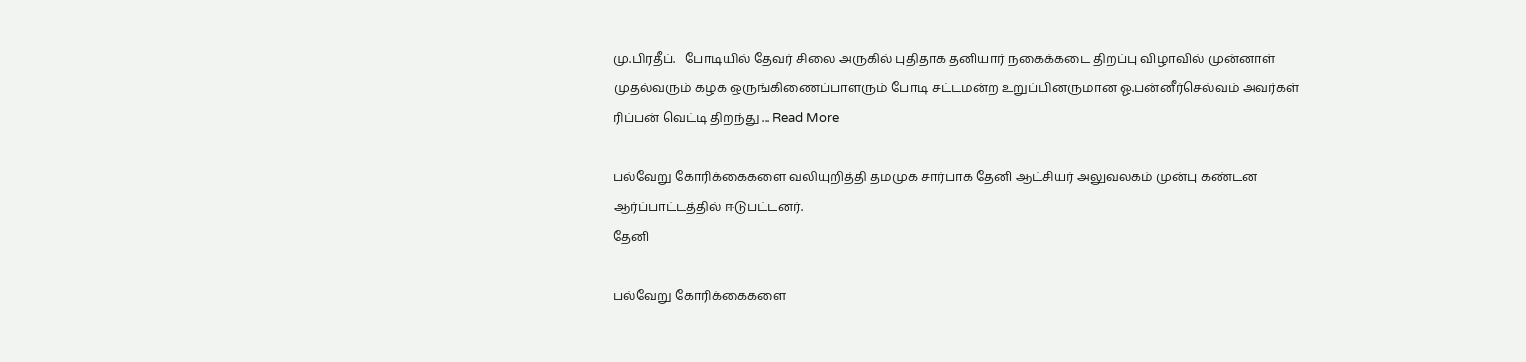மு.பிரதீப்.   போடியில் தேவர் சிலை அருகில் புதிதாக தனியார் நகைக்கடை திறப்பு விழாவில் முன்னாள் முதல்வரும் கழக ஒருங்கிணைப்பாளரும் போடி சட்டமன்ற உறுப்பினருமான ஓ.பன்னீர்செல்வம் அவர்கள் ரிப்பன் வெட்டி திறந்து ... Read More

பல்வேறு கோரிக்கைகளை வலியுறித்தி தமமுக சார்பாக தேனி ஆட்சியர் அலுவலகம் முன்பு கண்டன ஆர்ப்பாட்டத்தில் ஈடுபட்டனர்.
தேனி

பல்வேறு கோரிக்கைகளை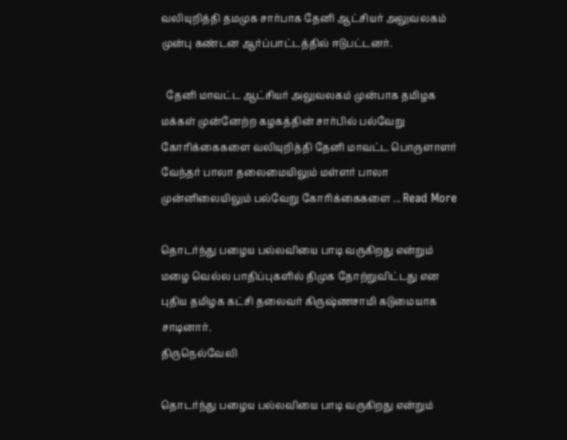வலியுறித்தி தமமுக சார்பாக தேனி ஆட்சியர் அலுவலகம் முன்பு கண்டன ஆர்ப்பாட்டத்தில் ஈடுபட்டனர்.

  தேனி மாவட்ட ஆட்சியர் அலுவலகம் முன்பாக தமிழக மக்கள் முன்னேற்ற கழகத்தின் சார்பில் பல்வேறு கோரிக்கைகளை வலியுறித்தி தேனி மாவட்ட பொருளாளர் வேந்தர் பாலா தலைமையிலும் மள்ளர் பாலா முன்னிலையிலும் பல்வேறு கோரிக்கைகளை ... Read More

தொடர்ந்து பழைய பல்லவியை பாடி வருகிறது என்றும் மழை வெல்ல பாதிப்புகளில் திமுக தோற்றுவிட்டது என புதிய தமிழக கட்சி தலைவர் கிருஷ்ணசாமி கடுமையாக சாடினார்.
திருநெல்வேலி

தொடர்ந்து பழைய பல்லவியை பாடி வருகிறது என்றும்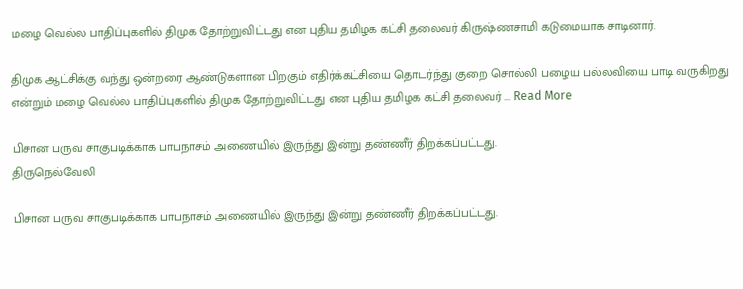மழை வெல்ல பாதிப்புகளில் திமுக தோற்றுவிட்டது என புதிய தமிழக கட்சி தலைவர் கிருஷ்ணசாமி கடுமையாக சாடினார்.

திமுக ஆட்சிக்கு வந்து ஒன்றரை ஆண்டுகளான பிறகும் எதிர்க்கட்சியை தொடர்ந்து குறை சொல்லி பழைய பல்லவியை பாடி வருகிறது என்றும் மழை வெல்ல பாதிப்புகளில் திமுக தோற்றுவிட்டது என புதிய தமிழக கட்சி தலைவர் ... Read More

பிசான பருவ சாகுபடிக்காக பாபநாசம் அணையில் இருந்து இன்று தண்ணீர் திறக்கப்பட்டது.
திருநெல்வேலி

பிசான பருவ சாகுபடிக்காக பாபநாசம் அணையில் இருந்து இன்று தண்ணீர் திறக்கப்பட்டது.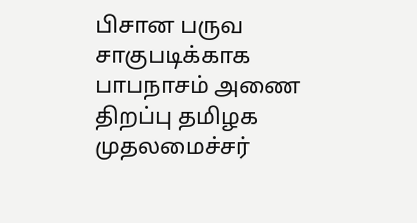பிசான பருவ சாகுபடிக்காக பாபநாசம் அணை திறப்பு தமிழக முதலமைச்சர்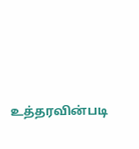உத்தரவின்படி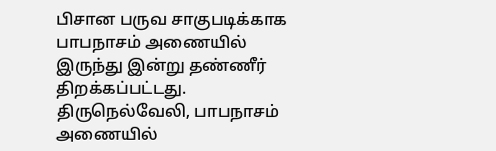பிசான பருவ சாகுபடிக்காக பாபநாசம் அணையில் இருந்து இன்று தண்ணீர் திறக்கப்பட்டது.   திருநெல்வேலி, பாபநாசம் அணையில்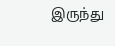இருந்து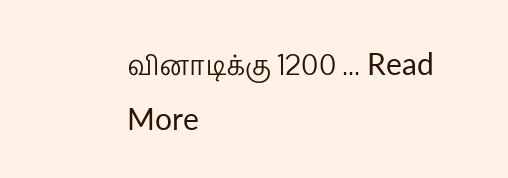வினாடிக்கு 1200 ... Read More